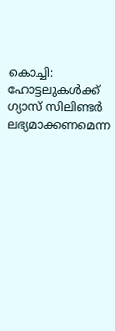കൊച്ചി: ഹോട്ടലുകൾക്ക് ഗ്യാസ് സിലിണ്ടർ ലഭ്യമാക്കണമെന്ന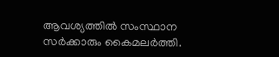ആവശ്യത്തിൽ സംസ്ഥാന സർക്കാരും കൈമലർത്തി.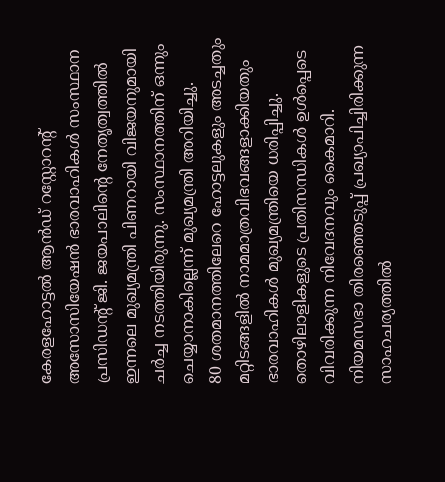കേരളഹോട്ടൽ ആൻഡ് റസ്റ്റോറന്റ് അസോസിയേഷൻ ഭാരവാഹികൾ സംസ്ഥാന പ്രസിഡന്റ് ജി. ജയപാലിന്റെ നേതൃത്വത്തിൽ ഇന്നലെ മുഖ്യമന്ത്രി പിണറായി വിജയനുമായി ചർച്ച നടത്തിയിരുന്നു. സംസ്ഥാനത്തിന് ഒന്നും ചെയ്യാനാകില്ലെന്ന് മുഖ്യമന്ത്രി അറിയിച്ചു.
80 ശതമാനത്തിലേറെ ഹോട്ടലുകളും അടച്ചതും മറ്റിടങ്ങളിൽ നാമമാത്രവിഭവങ്ങളാക്കിയതും ഭാരവാഹികൾ മുഖ്യമന്ത്രിയെ ധരിപ്പിച്ചു. തൊഴിലാളികളുടെ പ്രതിസന്ധികൾ ഉൾപ്പെടെ വിവരിക്കുന്ന നിവേദനവും കൈമാറി.
നിയമസഭാ തിരഞ്ഞെടുപ്പ് പ്രഖ്യാപിച്ചിരിക്കുന്ന സാഹചര്യത്തിൽ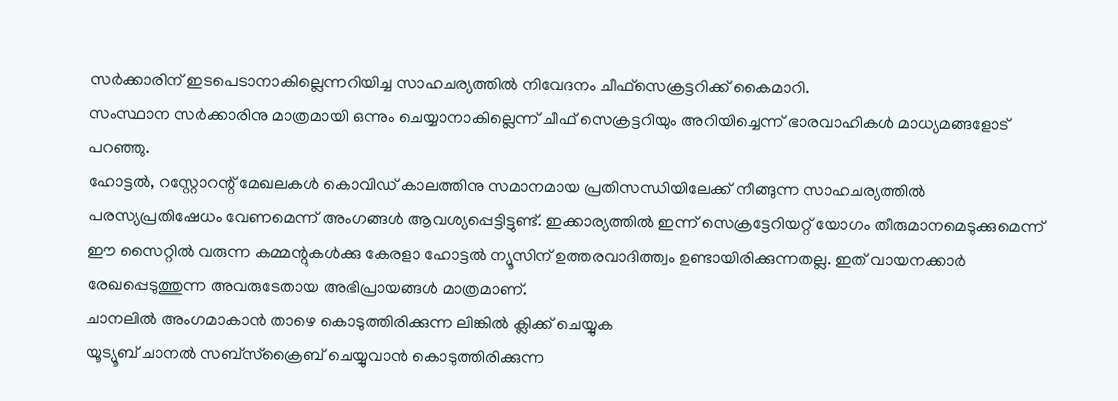സർക്കാരിന് ഇടപെടാനാകില്ലെന്നറിയിച്ച സാഹചര്യത്തിൽ നിവേദനം ചീഫ്സെക്രട്ടറിക്ക് കൈമാറി.
സംസ്ഥാന സർക്കാരിനു മാത്രമായി ഒന്നും ചെയ്യാനാകില്ലെന്ന് ചീഫ് സെക്രട്ടറിയും അറിയിച്ചെന്ന് ഭാരവാഹികൾ മാധ്യമങ്ങളോട് പറഞ്ഞു.
ഹോട്ടൽ, റസ്റ്റോറന്റ് മേഖലകൾ കൊവിഡ് കാലത്തിനു സമാനമായ പ്രതിസന്ധിയിലേക്ക് നീങ്ങുന്ന സാഹചര്യത്തിൽ പരസ്യപ്രതിഷേധം വേണമെന്ന് അംഗങ്ങൾ ആവശ്യപ്പെട്ടിട്ടുണ്ട്. ഇക്കാര്യത്തിൽ ഇന്ന് സെക്രട്ടേറിയറ്റ് യോഗം തീരുമാനമെടുക്കുമെന്ന്
ഈ സൈറ്റിൽ വരുന്ന കമ്മന്റുകൾക്കു കേരളാ ഹോട്ടൽ ന്യൂസിന് ഉത്തരവാദിത്ത്വം ഉണ്ടായിരിക്കുന്നതല്ല. ഇത് വായനക്കാർ രേഖപ്പെടുത്തുന്ന അവരുടേതായ അഭിപ്രായങ്ങൾ മാത്രമാണ്.
ചാനലിൽ അംഗമാകാൻ താഴെ കൊടുത്തിരിക്കുന്ന ലിങ്കിൽ ക്ലിക്ക് ചെയ്യുക
യൂട്യൂബ് ചാനൽ സബ്സ്ക്രൈബ് ചെയ്യുവാൻ കൊടുത്തിരിക്കുന്ന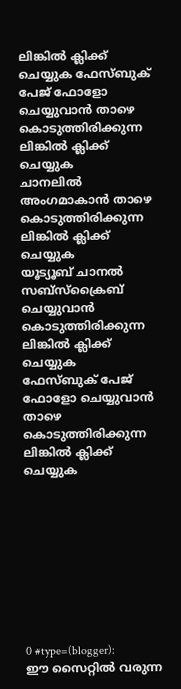ലിങ്കിൽ ക്ലിക്ക് ചെയ്യുക ഫേസ്ബുക് പേജ് ഫോളോ ചെയ്യുവാൻ താഴെ കൊടുത്തിരിക്കുന്ന ലിങ്കിൽ ക്ലിക്ക് ചെയ്യുക
ചാനലിൽ അംഗമാകാൻ താഴെ കൊടുത്തിരിക്കുന്ന ലിങ്കിൽ ക്ലിക്ക് ചെയ്യുക
യൂട്യൂബ് ചാനൽ സബ്സ്ക്രൈബ് ചെയ്യുവാൻ കൊടുത്തിരിക്കുന്ന ലിങ്കിൽ ക്ലിക്ക് ചെയ്യുക
ഫേസ്ബുക് പേജ് ഫോളോ ചെയ്യുവാൻ താഴെ കൊടുത്തിരിക്കുന്ന ലിങ്കിൽ ക്ലിക്ക് ചെയ്യുക









0 #type=(blogger):
ഈ സൈറ്റിൽ വരുന്ന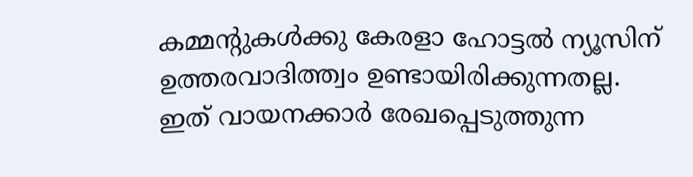കമ്മന്റുകൾക്കു കേരളാ ഹോട്ടൽ ന്യൂസിന് ഉത്തരവാദിത്ത്വം ഉണ്ടായിരിക്കുന്നതല്ല. ഇത് വായനക്കാർ രേഖപ്പെടുത്തുന്ന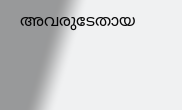അവരുടേതായ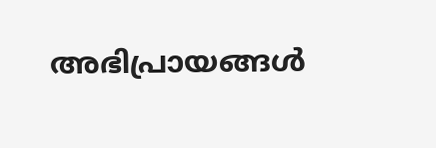അഭിപ്രായങ്ങൾ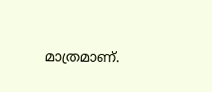മാത്രമാണ്.